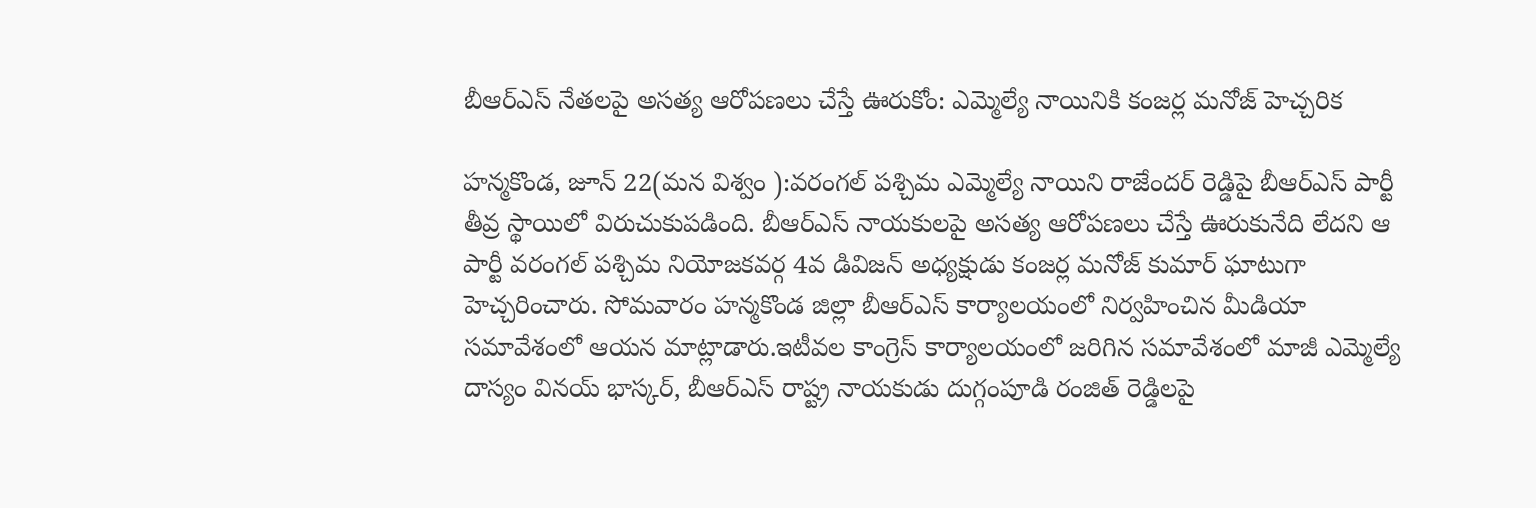బీఆర్ఎస్ నేతలపై అసత్య ఆరోపణలు చేస్తే ఊరుకోం: ఎమ్మెల్యే నాయినికి కంజర్ల మనోజ్ హెచ్చరిక

హన్మకొండ, జూన్ 22(మన విశ్వం ):వరంగల్ పశ్చిమ ఎమ్మెల్యే నాయిని రాజేందర్ రెడ్డిపై బీఆర్ఎస్ పార్టీ తీవ్ర స్థాయిలో విరుచుకుపడింది. బీఆర్ఎస్ నాయకులపై అసత్య ఆరోపణలు చేస్తే ఊరుకునేది లేదని ఆ పార్టీ వరంగల్ పశ్చిమ నియోజకవర్గ 4వ డివిజన్ అధ్యక్షుడు కంజర్ల మనోజ్ కుమార్ ఘాటుగా హెచ్చరించారు. సోమవారం హన్మకొండ జిల్లా బీఆర్ఎస్ కార్యాలయంలో నిర్వహించిన మీడియా సమావేశంలో ఆయన మాట్లాడారు.ఇటీవల కాంగ్రెస్ కార్యాలయంలో జరిగిన సమావేశంలో మాజీ ఎమ్మెల్యే దాస్యం వినయ్ భాస్కర్, బీఆర్ఎస్ రాష్ట్ర నాయకుడు దుగ్గంపూడి రంజిత్ రెడ్డిలపై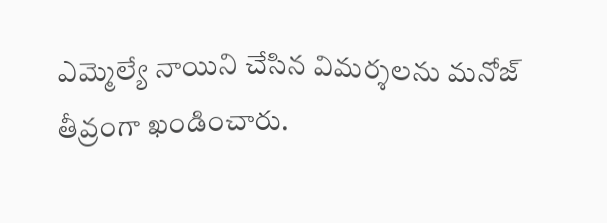ఎమ్మెల్యే నాయిని చేసిన విమర్శలను మనోజ్ తీవ్రంగా ఖండించారు.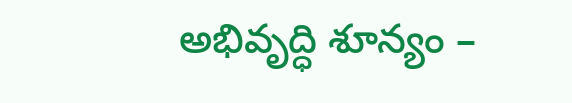అభివృద్ధి శూన్యం –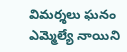విమర్శలు ఘనం ఎమ్మెల్యే నాయిని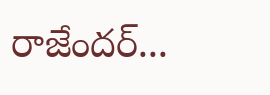రాజేందర్...